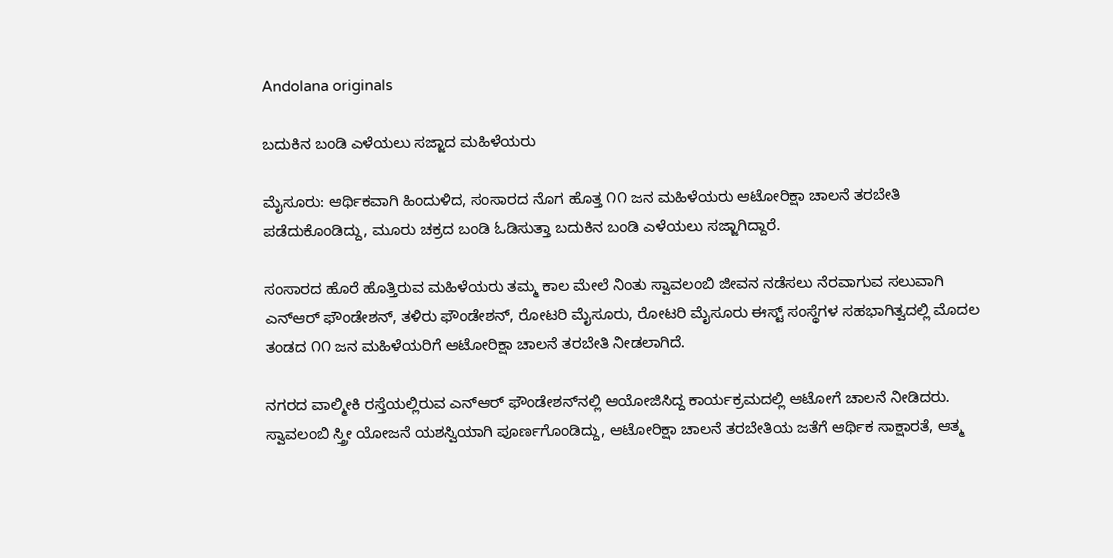Andolana originals

ಬದುಕಿನ ಬಂಡಿ ಎಳೆಯಲು ಸಜ್ಜಾದ ಮಹಿಳೆಯರು

ಮೈಸೂರು: ಆರ್ಥಿಕವಾಗಿ ಹಿಂದುಳಿದ, ಸಂಸಾರದ ನೊಗ ಹೊತ್ತ ೧೧ ಜನ ಮಹಿಳೆಯರು ಆಟೋರಿಕ್ಷಾ ಚಾಲನೆ ತರಬೇತಿ ಪಡೆದುಕೊಂಡಿದ್ದು, ಮೂರು ಚಕ್ರದ ಬಂಡಿ ಓಡಿಸುತ್ತಾ ಬದುಕಿನ ಬಂಡಿ ಎಳೆಯಲು ಸಜ್ಜಾಗಿದ್ದಾರೆ.

ಸಂಸಾರದ ಹೊರೆ ಹೊತ್ತಿರುವ ಮಹಿಳೆಯರು ತಮ್ಮ ಕಾಲ ಮೇಲೆ ನಿಂತು ಸ್ವಾವಲಂಬಿ ಜೀವನ ನಡೆಸಲು ನೆರವಾಗುವ ಸಲುವಾಗಿ ಎನ್‌ಆರ್‍ ಫೌಂಡೇಶನ್, ತಳಿರು ಫೌಂಡೇಶನ್, ರೋಟರಿ ಮೈಸೂರು, ರೋಟರಿ ಮೈಸೂರು ಈಸ್ಟ್ ಸಂಸ್ಥೆಗಳ ಸಹಭಾಗಿತ್ವದಲ್ಲಿ ಮೊದಲ ತಂಡದ ೧೧ ಜನ ಮಹಿಳೆಯರಿಗೆ ಆಟೋರಿಕ್ಷಾ ಚಾಲನೆ ತರಬೇತಿ ನೀಡಲಾಗಿದೆ.

ನಗರದ ವಾಲ್ಮೀಕಿ ರಸ್ತೆಯಲ್ಲಿರುವ ಎನ್ಆರ್‌ ಫೌಂಡೇಶನ್‌ನಲ್ಲಿ ಆಯೋಜಿಸಿದ್ದ ಕಾರ್ಯಕ್ರಮದಲ್ಲಿ ಆಟೋಗೆ ಚಾಲನೆ ನೀಡಿದರು. ಸ್ವಾವಲಂಬಿ ಸ್ತ್ರೀ ಯೋಜನೆ ಯಶಸ್ವಿಯಾಗಿ ಪೂರ್ಣಗೊಂಡಿದ್ದು, ಆಟೋರಿಕ್ಷಾ ಚಾಲನೆ ತರಬೇತಿಯ ಜತೆಗೆ ಆರ್ಥಿಕ ಸಾಕ್ಷಾರತೆ, ಆತ್ಮ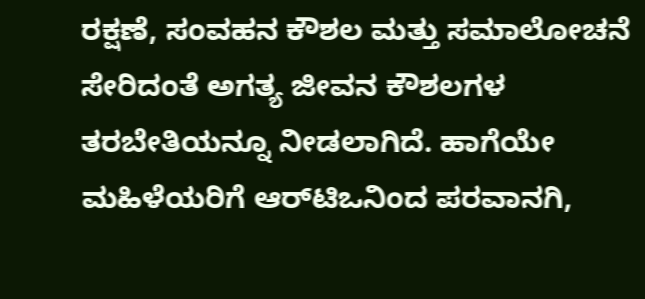ರಕ್ಷಣೆ, ಸಂವಹನ ಕೌಶಲ ಮತ್ತು ಸಮಾಲೋಚನೆ ಸೇರಿದಂತೆ ಅಗತ್ಯ ಜೀವನ ಕೌಶಲಗಳ ತರಬೇತಿಯನ್ನೂ ನೀಡಲಾಗಿದೆ. ಹಾಗೆಯೇ ಮಹಿಳೆಯರಿಗೆ ಆರ್‌ಟಿಒನಿಂದ ಪರವಾನಗಿ,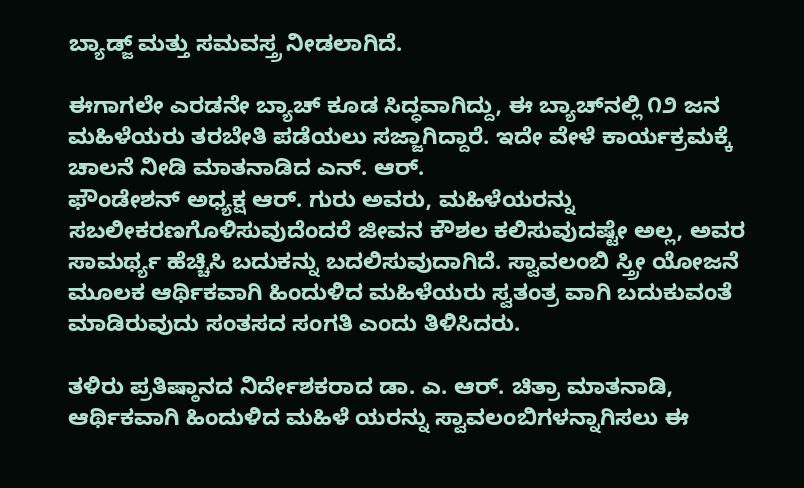ಬ್ಯಾಡ್ಜ್ ಮತ್ತು ಸಮವಸ್ತ್ರ ನೀಡಲಾಗಿದೆ.

ಈಗಾಗಲೇ ಎರಡನೇ ಬ್ಯಾಚ್ ಕೂಡ ಸಿದ್ಧವಾಗಿದ್ದು, ಈ ಬ್ಯಾಚ್‌ನಲ್ಲಿ ೧೨ ಜನ ಮಹಿಳೆಯರು ತರಬೇತಿ ಪಡೆಯಲು ಸಜ್ಜಾಗಿದ್ದಾರೆ. ಇದೇ ವೇಳೆ ಕಾರ್ಯಕ್ರಮಕ್ಕೆ ಚಾಲನೆ ನೀಡಿ ಮಾತನಾಡಿದ ಎನ್. ಆರ್.
ಫೌಂಡೇಶನ್ ಅಧ್ಯಕ್ಷ ಆರ್. ಗುರು ಅವರು, ಮಹಿಳೆಯರನ್ನು ಸಬಲೀಕರಣಗೊಳಿಸುವುದೆಂದರೆ ಜೀವನ ಕೌಶಲ ಕಲಿಸುವುದಷ್ಟೇ ಅಲ್ಲ, ಅವರ ಸಾಮರ್ಥ್ಯ ಹೆಚ್ಚಿಸಿ ಬದುಕನ್ನು ಬದಲಿಸುವುದಾಗಿದೆ. ಸ್ವಾವಲಂಬಿ ಸ್ತ್ರೀ ಯೋಜನೆ ಮೂಲಕ ಆರ್ಥಿಕವಾಗಿ ಹಿಂದುಳಿದ ಮಹಿಳೆಯರು ಸ್ವತಂತ್ರ ವಾಗಿ ಬದುಕುವಂತೆ ಮಾಡಿರುವುದು ಸಂತಸದ ಸಂಗತಿ ಎಂದು ತಿಳಿಸಿದರು.

ತಳಿರು ಪ್ರತಿಷ್ಠಾನದ ನಿರ್ದೇಶಕರಾದ ಡಾ. ಎ. ಆರ್. ಚಿತ್ರಾ ಮಾತನಾಡಿ, ಆರ್ಥಿಕವಾಗಿ ಹಿಂದುಳಿದ ಮಹಿಳೆ ಯರನ್ನು ಸ್ವಾವಲಂಬಿಗಳನ್ನಾಗಿಸಲು ಈ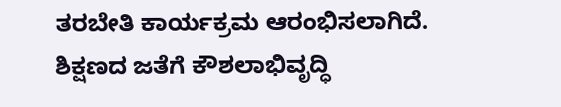ತರಬೇತಿ ಕಾರ್ಯಕ್ರಮ ಆರಂಭಿಸಲಾಗಿದೆ. ಶಿಕ್ಷಣದ ಜತೆಗೆ ಕೌಶಲಾಭಿವೃದ್ಧಿ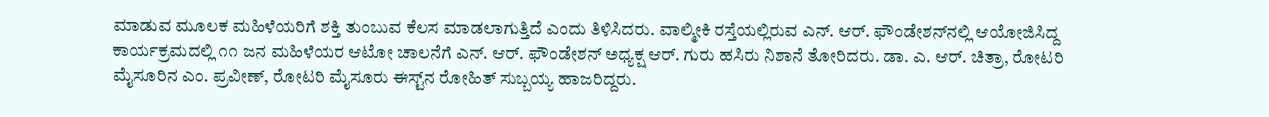ಮಾಡುವ ಮೂಲಕ ಮಹಿಳೆಯರಿಗೆ ಶಕ್ತಿ ತುಂಬುವ ಕೆಲಸ ಮಾಡಲಾಗುತ್ತಿದೆ ಎಂದು ತಿಳಿಸಿದರು. ವಾಲ್ಮೀಕಿ ರಸ್ತೆಯಲ್ಲಿರುವ ಎನ್. ಆರ್. ಫೌಂಡೇಶನ್‌ನಲ್ಲಿ ಆಯೋಜಿಸಿದ್ದ ಕಾರ್ಯಕ್ರಮದಲ್ಲಿ ೧೧ ಜನ ಮಹಿಳೆಯರ ಆಟೋ ಚಾಲನೆಗೆ ಎನ್. ಆರ್. ಫೌಂಡೇಶನ್ ಅಧ್ಯಕ್ಷ ಆರ್. ಗುರು ಹಸಿರು ನಿಶಾನೆ ತೋರಿದರು. ಡಾ. ಎ. ಆರ್. ಚಿತ್ರಾ, ರೋಟರಿ ಮೈಸೂರಿನ ಎಂ. ಪ್ರವೀಣ್, ರೋಟರಿ ಮೈಸೂರು ಈಸ್ಟ್‌ನ ರೋಹಿತ್ ಸುಬ್ಬಯ್ಯ ಹಾಜರಿದ್ದರು.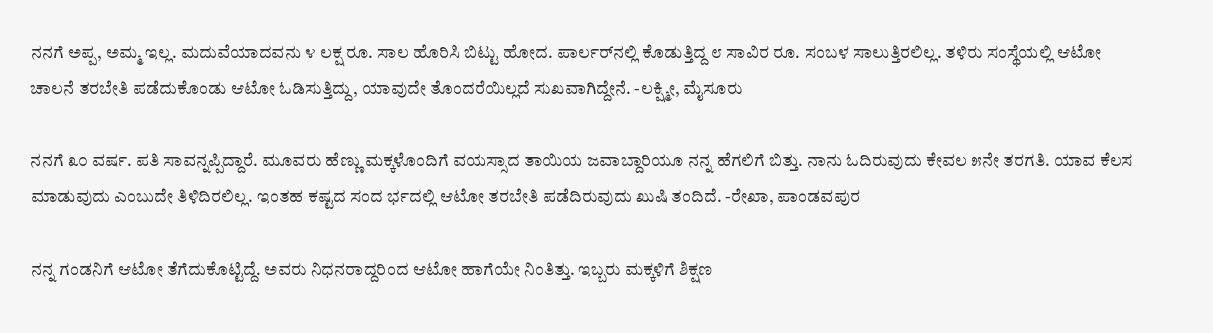ನನಗೆ ಅಪ್ಪ, ಅಮ್ಮ ಇಲ್ಲ. ಮದುವೆಯಾದವನು ೪ ಲಕ್ಷ ರೂ. ಸಾಲ ಹೊರಿಸಿ ಬಿಟ್ಟು ಹೋದ. ಪಾರ್ಲರ್‌ನಲ್ಲಿ ಕೊಡುತ್ತಿದ್ದ ೮ ಸಾವಿರ ರೂ. ಸಂಬಳ ಸಾಲುತ್ತಿರಲಿಲ್ಲ. ತಳಿರು ಸಂಸ್ಥೆಯಲ್ಲಿ ಆಟೋ ಚಾಲನೆ ತರಬೇತಿ ಪಡೆದುಕೊಂಡು ಆಟೋ ಓಡಿಸುತ್ತಿದ್ದು, ಯಾವುದೇ ತೊಂದರೆಯಿಲ್ಲದೆ ಸುಖವಾಗಿದ್ದೇನೆ. -ಲಕ್ಷ್ಮೀ, ಮೈಸೂರು

ನನಗೆ ೩೦ ವರ್ಷ. ಪತಿ ಸಾವನ್ನಪ್ಪಿದ್ದಾರೆ. ಮೂವರು ಹೆಣ್ಣು ಮಕ್ಕಳೊಂದಿಗೆ ವಯಸ್ಸಾದ ತಾಯಿಯ ಜವಾಬ್ದಾರಿಯೂ ನನ್ನ ಹೆಗಲಿಗೆ ಬಿತ್ತು. ನಾನು ಓದಿರುವುದು ಕೇವಲ ೫ನೇ ತರಗತಿ. ಯಾವ ಕೆಲಸ ಮಾಡುವುದು ಎಂಬುದೇ ತಿಳಿದಿರಲಿಲ್ಲ. ಇಂತಹ ಕಷ್ಟದ ಸಂದ ರ್ಭದಲ್ಲಿ ಆಟೋ ತರಬೇತಿ ಪಡೆದಿರುವುದು ಖುಷಿ ತಂದಿದೆ. -ರೇಖಾ, ಪಾಂಡವಪುರ

ನನ್ನ ಗಂಡನಿಗೆ ಆಟೋ ತೆಗೆದುಕೊಟ್ಟಿದ್ದೆ. ಅವರು ನಿಧನರಾದ್ದರಿಂದ ಆಟೋ ಹಾಗೆಯೇ ನಿಂತಿತ್ತು. ಇಬ್ಬರು ಮಕ್ಕಳಿಗೆ ಶಿಕ್ಷಣ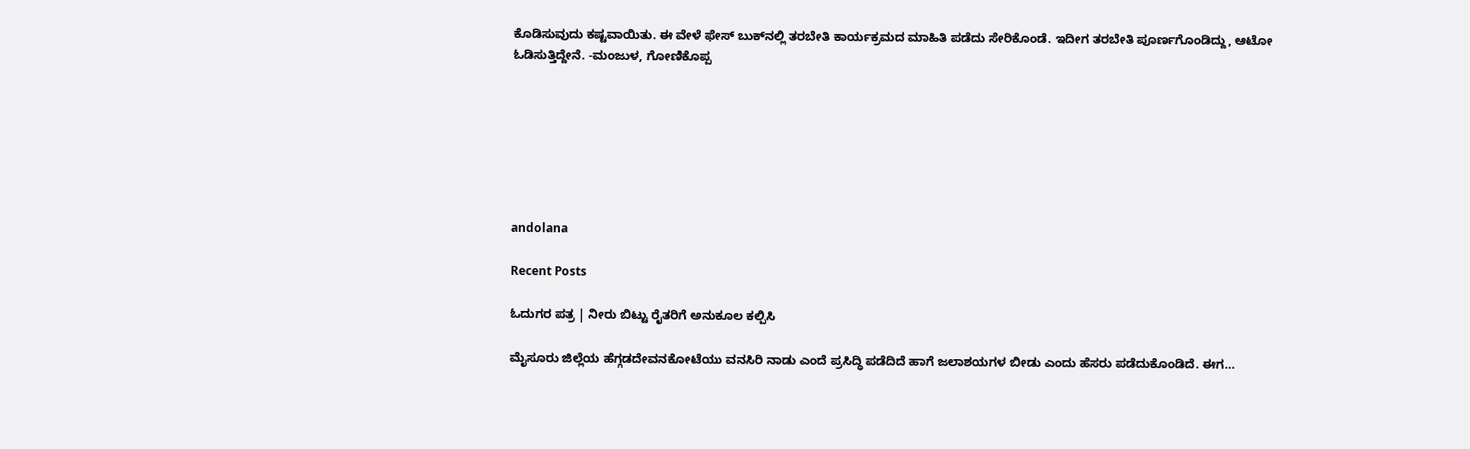ಕೊಡಿಸುವುದು ಕಷ್ಟವಾಯಿತು. ಈ ವೇಳೆ ಫೇಸ್ ಬುಕ್‌ನಲ್ಲಿ ತರಬೇತಿ ಕಾರ್ಯಕ್ರಮದ ಮಾಹಿತಿ ಪಡೆದು ಸೇರಿಕೊಂಡೆ. ಇದೀಗ ತರಬೇತಿ ಪೂರ್ಣಗೊಂಡಿದ್ದು, ಆಟೋ ಓಡಿಸುತ್ತಿದ್ದೇನೆ. -ಮಂಜುಳ, ಗೋಣಿಕೊಪ್ಪ







andolana

Recent Posts

ಓದುಗರ ಪತ್ರ | ನೀರು ಬಿಟ್ಟು ರೈತರಿಗೆ ಅನುಕೂಲ ಕಲ್ಪಿಸಿ

ಮೈಸೂರು ಜಿಲ್ಲೆಯ ಹೆಗ್ಗಡದೇವನಕೋಟೆಯು ವನಸಿರಿ ನಾಡು ಎಂದೆ ಪ್ರಸಿದ್ಧಿ ಪಡೆದಿದೆ ಹಾಗೆ ಜಲಾಶಯಗಳ ಬೀಡು ಎಂದು ಹೆಸರು ಪಡೆದುಕೊಂಡಿದೆ. ಈಗ…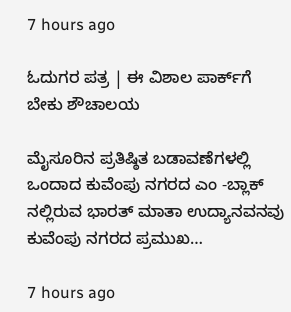7 hours ago

ಓದುಗರ ಪತ್ರ | ಈ ವಿಶಾಲ ಪಾರ್ಕ್‌ಗೆ ಬೇಕು ಶೌಚಾಲಯ

ಮೈಸೂರಿನ ಪ್ರತಿಷ್ಠಿತ ಬಡಾವಣೆಗಳಲ್ಲಿ ಒಂದಾದ ಕುವೆಂಪು ನಗರದ ಎಂ -ಬ್ಲಾಕ್ ನಲ್ಲಿರುವ ಭಾರತ್ ಮಾತಾ ಉದ್ಯಾನವನವು ಕುವೆಂಪು ನಗರದ ಪ್ರಮುಖ…

7 hours ago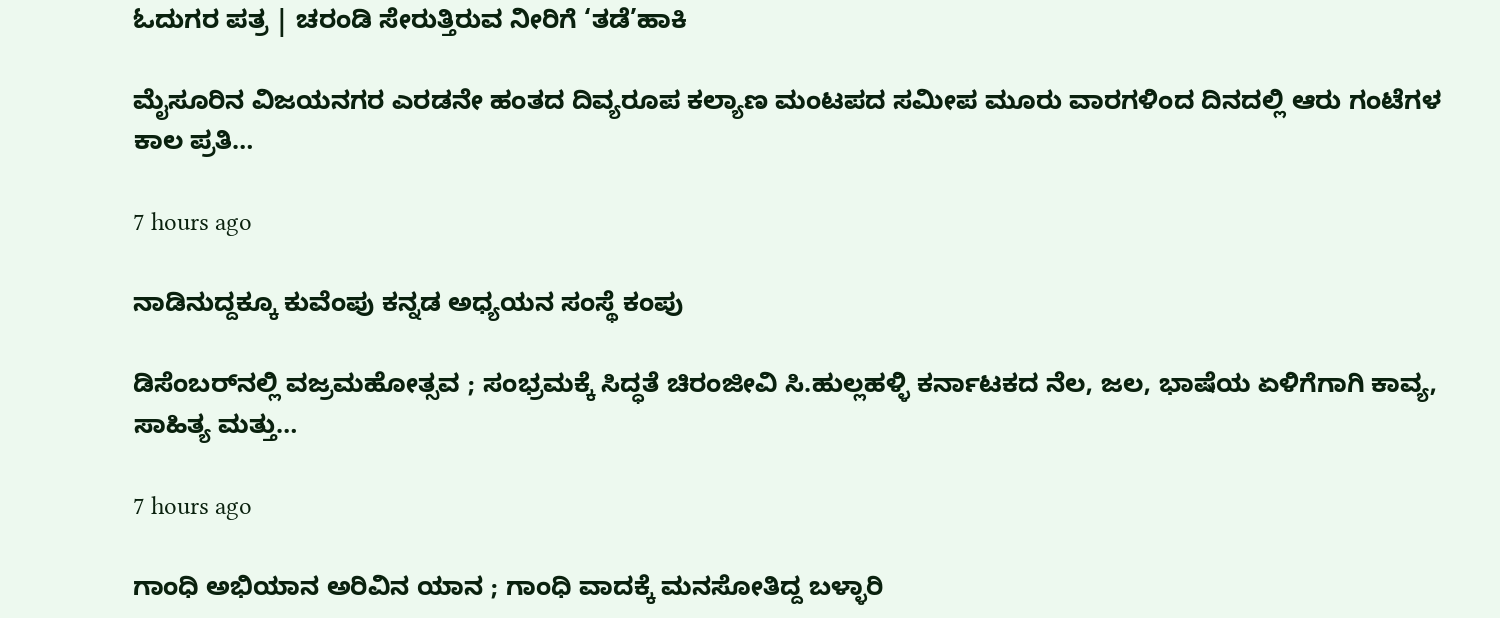ಓದುಗರ ಪತ್ರ | ಚರಂಡಿ ಸೇರುತ್ತಿರುವ ನೀರಿಗೆ ‘ತಡೆ’ಹಾಕಿ

ಮೈಸೂರಿನ ವಿಜಯನಗರ ಎರಡನೇ ಹಂತದ ದಿವ್ಯರೂಪ ಕಲ್ಯಾಣ ಮಂಟಪದ ಸಮೀಪ ಮೂರು ವಾರಗಳಿಂದ ದಿನದಲ್ಲಿ ಆರು ಗಂಟೆಗಳ ಕಾಲ ಪ್ರತಿ…

7 hours ago

ನಾಡಿನುದ್ದಕ್ಕೂ ಕುವೆಂಪು ಕನ್ನಡ ಅಧ್ಯಯನ ಸಂಸ್ಥೆ ಕಂಪು

ಡಿಸೆಂಬರ್‌ನಲ್ಲಿ ವಜ್ರಮಹೋತ್ಸವ ; ಸಂಭ್ರಮಕ್ಕೆ ಸಿದ್ಧತೆ ಚಿರಂಜೀವಿ ಸಿ.ಹುಲ್ಲಹಳ್ಳಿ ಕರ್ನಾಟಕದ ನೆಲ, ಜಲ, ಭಾಷೆಯ ಏಳಿಗೆಗಾಗಿ ಕಾವ್ಯ, ಸಾಹಿತ್ಯ ಮತ್ತು…

7 hours ago

ಗಾಂಧಿ ಅಭಿಯಾನ ಅರಿವಿನ ಯಾನ ; ಗಾಂಧಿ ವಾದಕ್ಕೆ ಮನಸೋತಿದ್ದ ಬಳ್ಳಾರಿ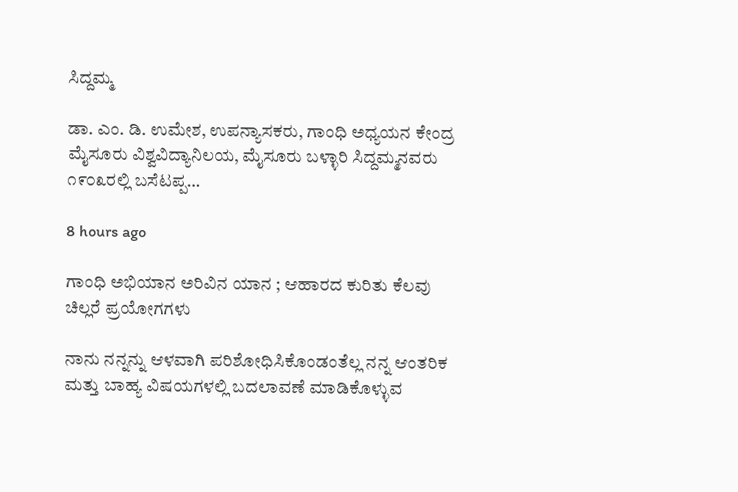ಸಿದ್ದಮ್ಮ

ಡಾ. ಎಂ. ಡಿ. ಉಮೇಶ, ಉಪನ್ಯಾಸಕರು, ಗಾಂಧಿ ಅಧ್ಯಯನ ಕೇಂದ್ರ ಮೈಸೂರು ವಿಶ್ವವಿದ್ಯಾನಿಲಯ, ಮೈಸೂರು ಬಳ್ಳಾರಿ ಸಿದ್ದಮ್ಮನವರು ೧೯೦೩ರಲ್ಲಿ ಬಸೆಟಪ್ಪ…

8 hours ago

ಗಾಂಧಿ ಅಭಿಯಾನ ಅರಿವಿನ ಯಾನ ; ಆಹಾರದ ಕುರಿತು ಕೆಲವು ಚಿಲ್ಲರೆ ಪ್ರಯೋಗಗಳು

ನಾನು ನನ್ನನ್ನು ಆಳವಾಗಿ ಪರಿಶೋಧಿಸಿಕೊಂಡಂತೆಲ್ಲ ನನ್ನ ಆಂತರಿಕ ಮತ್ತು ಬಾಹ್ಯ ವಿಷಯಗಳಲ್ಲಿ ಬದಲಾವಣೆ ಮಾಡಿಕೊಳ್ಳುವ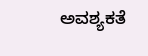ಅವಶ್ಯಕತೆ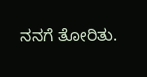ನನಗೆ ತೋರಿತು.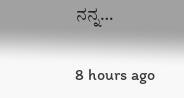ನನ್ನ…

8 hours ago